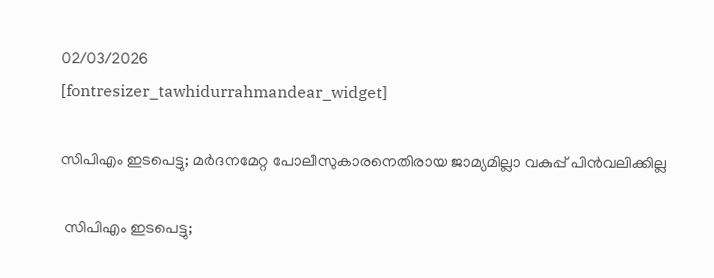02/03/2026
[fontresizer_tawhidurrahmandear_widget]

സിപിഎം ഇടപെട്ടു; മർദനമേറ്റ പോലീസുകാരനെതിരായ ജാമ്യമില്ലാ വകുപ്പ് പിൻവലിക്കില്ല

 സിപിഎം ഇടപെട്ടു;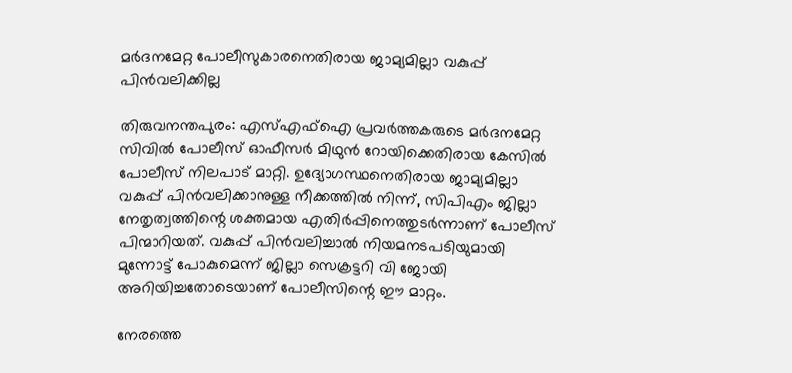മർദനമേറ്റ പോലീസുകാരനെതിരായ ജാമ്യമില്ലാ വകുപ്പ് പിൻവലിക്കില്ല

തിരുവനന്തപുരം: എസ്എഫ്‌ഐ പ്രവർത്തകരുടെ മർദനമേറ്റ സിവിൽ പോലീസ് ഓഫീസർ മിഥുൻ റോയിക്കെതിരായ കേസിൽ പോലീസ് നിലപാട് മാറ്റി. ഉദ്യോഗസ്ഥനെതിരായ ജാമ്യമില്ലാ വകുപ്പ് പിൻവലിക്കാനുള്ള നീക്കത്തിൽ നിന്ന്, സിപിഎം ജില്ലാ നേതൃത്വത്തിന്റെ ശക്തമായ എതിർപ്പിനെത്തുടർന്നാണ് പോലീസ് പിന്മാറിയത്. വകുപ്പ് പിൻവലിച്ചാൽ നിയമനടപടിയുമായി മുന്നോട്ട് പോകുമെന്ന് ജില്ലാ സെക്രട്ടറി വി ജോയി അറിയിച്ചതോടെയാണ് പോലീസിന്റെ ഈ മാറ്റം.

നേരത്തെ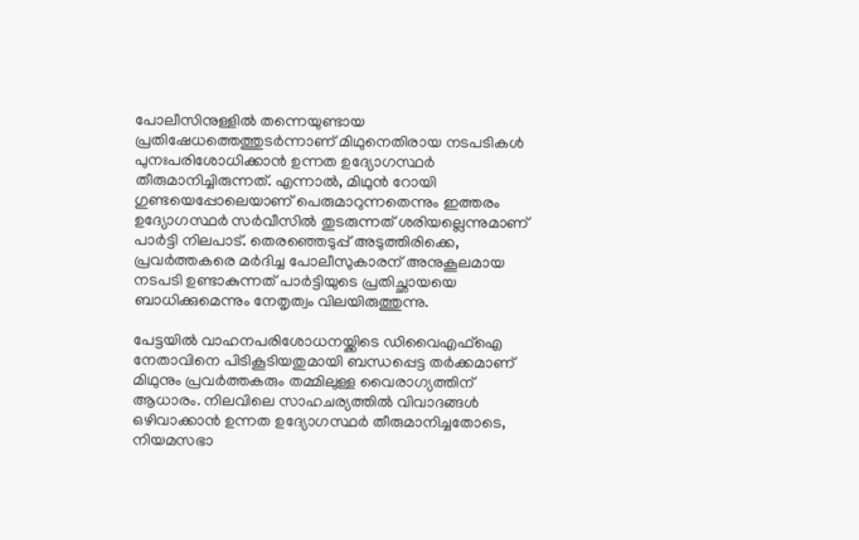പോലീസിനുള്ളിൽ തന്നെയുണ്ടായ പ്രതിഷേധത്തെത്തുടർന്നാണ് മിഥുനെതിരായ നടപടികൾ പുനഃപരിശോധിക്കാൻ ഉന്നത ഉദ്യോഗസ്ഥർ തീരുമാനിച്ചിരുന്നത്. എന്നാൽ, മിഥുൻ റോയി ഗുണ്ടയെപ്പോലെയാണ് പെരുമാറുന്നതെന്നും ഇത്തരം ഉദ്യോഗസ്ഥർ സർവീസിൽ തുടരുന്നത് ശരിയല്ലെന്നുമാണ് പാർട്ടി നിലപാട്. തെരഞ്ഞെടുപ്പ് അടുത്തിരിക്കെ, പ്രവർത്തകരെ മർദിച്ച പോലീസുകാരന് അനുകൂലമായ നടപടി ഉണ്ടാകുന്നത് പാർട്ടിയുടെ പ്രതിച്ഛായയെ ബാധിക്കുമെന്നും നേതൃത്വം വിലയിരുത്തുന്നു.

പേട്ടയിൽ വാഹനപരിശോധനയ്ക്കിടെ ഡിവൈഎഫ്‌ഐ നേതാവിനെ പിടികൂടിയതുമായി ബന്ധപ്പെട്ട തർക്കമാണ് മിഥുനും പ്രവർത്തകരും തമ്മിലുള്ള വൈരാഗ്യത്തിന് ആധാരം. നിലവിലെ സാഹചര്യത്തിൽ വിവാദങ്ങൾ ഒഴിവാക്കാൻ ഉന്നത ഉദ്യോഗസ്ഥർ തീരുമാനിച്ചതോടെ, നിയമസഭാ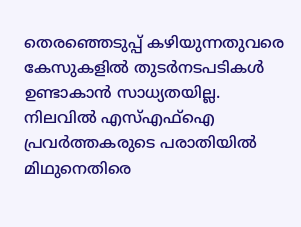തെരഞ്ഞെടുപ്പ് കഴിയുന്നതുവരെ കേസുകളിൽ തുടർനടപടികൾ ഉണ്ടാകാൻ സാധ്യതയില്ല. നിലവിൽ എസ്എഫ്‌ഐ പ്രവർത്തകരുടെ പരാതിയിൽ മിഥുനെതിരെ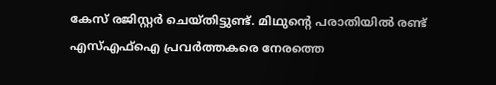കേസ് രജിസ്റ്റർ ചെയ്തിട്ടുണ്ട്. മിഥുന്റെ പരാതിയിൽ രണ്ട് എസ്എഫ്‌ഐ പ്രവർത്തകരെ നേരത്തെ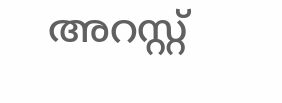അറസ്റ്റ്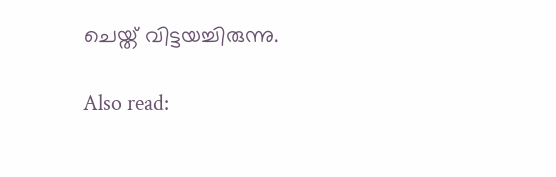ചെയ്ത് വിട്ടയച്ചിരുന്നു.

Also read: